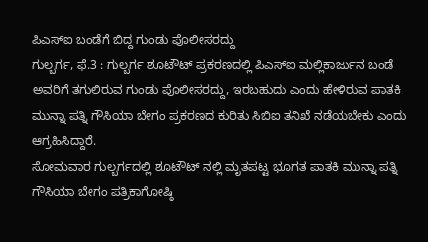ಪಿಎಸ್ಐ ಬಂಡೆಗೆ ಬಿದ್ದ ಗುಂಡು ಪೊಲೀಸರದ್ದು
ಗುಲ್ಬರ್ಗ, ಫೆ.3 : ಗುಲ್ಬರ್ಗ ಶೂಟೌಟ್ ಪ್ರಕರಣದಲ್ಲಿ ಪಿಎಸ್ಐ ಮಲ್ಲಿಕಾರ್ಜುನ ಬಂಡೆ ಅವರಿಗೆ ತಗುಲಿರುವ ಗುಂಡು ಪೊಲೀಸರದ್ದು, ಇರಬಹುದು ಎಂದು ಹೇಳಿರುವ ಪಾತಕಿ ಮುನ್ನಾ ಪತ್ನಿ ಗೌಸಿಯಾ ಬೇಗಂ ಪ್ರಕರಣದ ಕುರಿತು ಸಿಬಿಐ ತನಿಖೆ ನಡೆಯಬೇಕು ಎಂದು ಆಗ್ರಹಿಸಿದ್ದಾರೆ.
ಸೋಮವಾರ ಗುಲ್ಬರ್ಗದಲ್ಲಿ ಶೂಟೌಟ್ ನಲ್ಲಿ ಮೃತಪಟ್ಟ ಭೂಗತ ಪಾತಕಿ ಮುನ್ನಾ ಪತ್ನಿ ಗೌಸಿಯಾ ಬೇಗಂ ಪತ್ರಿಕಾಗೋಷ್ಠಿ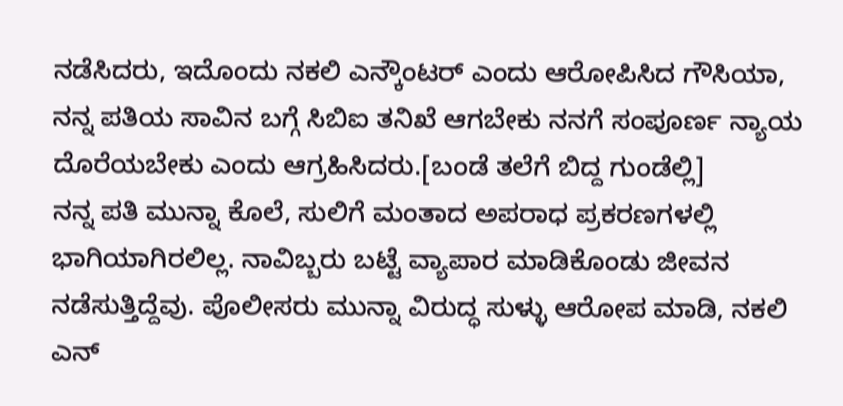ನಡೆಸಿದರು, ಇದೊಂದು ನಕಲಿ ಎನ್ಕೌಂಟರ್ ಎಂದು ಆರೋಪಿಸಿದ ಗೌಸಿಯಾ, ನನ್ನ ಪತಿಯ ಸಾವಿನ ಬಗ್ಗೆ ಸಿಬಿಐ ತನಿಖೆ ಆಗಬೇಕು ನನಗೆ ಸಂಪೂರ್ಣ ನ್ಯಾಯ ದೊರೆಯಬೇಕು ಎಂದು ಆಗ್ರಹಿಸಿದರು.[ಬಂಡೆ ತಲೆಗೆ ಬಿದ್ದ ಗುಂಡೆಲ್ಲಿ]
ನನ್ನ ಪತಿ ಮುನ್ನಾ ಕೊಲೆ, ಸುಲಿಗೆ ಮಂತಾದ ಅಪರಾಧ ಪ್ರಕರಣಗಳಲ್ಲಿ ಭಾಗಿಯಾಗಿರಲಿಲ್ಲ. ನಾವಿಬ್ಬರು ಬಟ್ಟೆ ವ್ಯಾಪಾರ ಮಾಡಿಕೊಂಡು ಜೀವನ ನಡೆಸುತ್ತಿದ್ದೆವು. ಪೊಲೀಸರು ಮುನ್ನಾ ವಿರುದ್ಧ ಸುಳ್ಳು ಆರೋಪ ಮಾಡಿ, ನಕಲಿ ಎನ್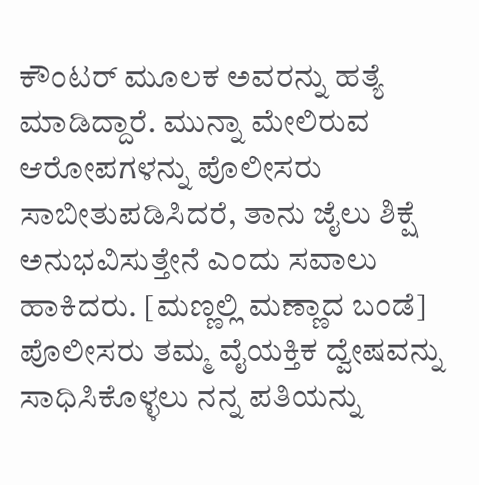ಕೌಂಟರ್ ಮೂಲಕ ಅವರನ್ನು ಹತ್ಯೆ ಮಾಡಿದ್ದಾರೆ. ಮುನ್ನಾ ಮೇಲಿರುವ ಆರೋಪಗಳನ್ನು ಪೊಲೀಸರು ಸಾಬೀತುಪಡಿಸಿದರೆ, ತಾನು ಜೈಲು ಶಿಕ್ಷೆ ಅನುಭವಿಸುತ್ತೇನೆ ಎಂದು ಸವಾಲು ಹಾಕಿದರು. [ಮಣ್ಣಲ್ಲಿ ಮಣ್ಣಾದ ಬಂಡೆ]
ಪೊಲೀಸರು ತಮ್ಮ ವೈಯಕ್ತಿಕ ದ್ವೇಷವನ್ನು ಸಾಧಿಸಿಕೊಳ್ಳಲು ನನ್ನ ಪತಿಯನ್ನು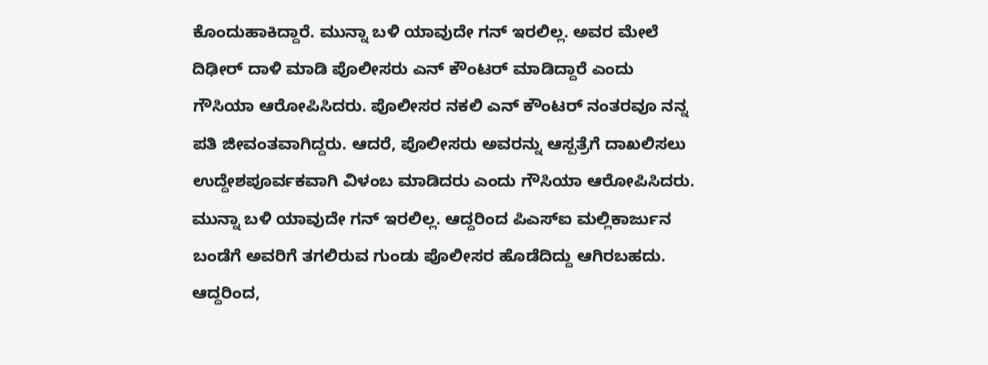ಕೊಂದುಹಾಕಿದ್ದಾರೆ. ಮುನ್ನಾ ಬಳಿ ಯಾವುದೇ ಗನ್ ಇರಲಿಲ್ಲ. ಅವರ ಮೇಲೆ ದಿಢೀರ್ ದಾಳಿ ಮಾಡಿ ಪೊಲೀಸರು ಎನ್ ಕೌಂಟರ್ ಮಾಡಿದ್ದಾರೆ ಎಂದು ಗೌಸಿಯಾ ಆರೋಪಿಸಿದರು. ಪೊಲೀಸರ ನಕಲಿ ಎನ್ ಕೌಂಟರ್ ನಂತರವೂ ನನ್ನ ಪತಿ ಜೀವಂತವಾಗಿದ್ದರು. ಆದರೆ, ಪೊಲೀಸರು ಅವರನ್ನು ಆಸ್ಪತ್ರೆಗೆ ದಾಖಲಿಸಲು ಉದ್ದೇಶಪೂರ್ವಕವಾಗಿ ವಿಳಂಬ ಮಾಡಿದರು ಎಂದು ಗೌಸಿಯಾ ಆರೋಪಿಸಿದರು.
ಮುನ್ನಾ ಬಳಿ ಯಾವುದೇ ಗನ್ ಇರಲಿಲ್ಲ. ಆದ್ದರಿಂದ ಪಿಎಸ್ಐ ಮಲ್ಲಿಕಾರ್ಜುನ ಬಂಡೆಗೆ ಅವರಿಗೆ ತಗಲಿರುವ ಗುಂಡು ಪೊಲೀಸರ ಹೊಡೆದಿದ್ದು ಆಗಿರಬಹದು. ಆದ್ದರಿಂದ,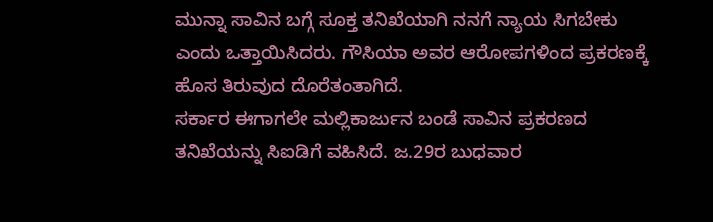ಮುನ್ನಾ ಸಾವಿನ ಬಗ್ಗೆ ಸೂಕ್ತ ತನಿಖೆಯಾಗಿ ನನಗೆ ನ್ಯಾಯ ಸಿಗಬೇಕು ಎಂದು ಒತ್ತಾಯಿಸಿದರು. ಗೌಸಿಯಾ ಅವರ ಆರೋಪಗಳಿಂದ ಪ್ರಕರಣಕ್ಕೆ ಹೊಸ ತಿರುವುದ ದೊರೆತಂತಾಗಿದೆ.
ಸರ್ಕಾರ ಈಗಾಗಲೇ ಮಲ್ಲಿಕಾರ್ಜುನ ಬಂಡೆ ಸಾವಿನ ಪ್ರಕರಣದ ತನಿಖೆಯನ್ನು ಸಿಐಡಿಗೆ ವಹಿಸಿದೆ. ಜ.29ರ ಬುಧವಾರ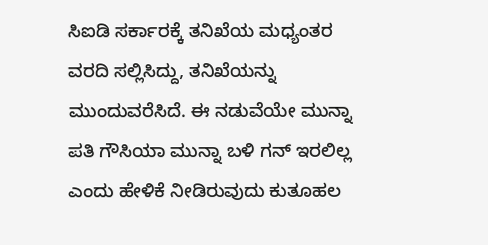ಸಿಐಡಿ ಸರ್ಕಾರಕ್ಕೆ ತನಿಖೆಯ ಮಧ್ಯಂತರ ವರದಿ ಸಲ್ಲಿಸಿದ್ದು, ತನಿಖೆಯನ್ನು ಮುಂದುವರೆಸಿದೆ. ಈ ನಡುವೆಯೇ ಮುನ್ನಾ ಪತಿ ಗೌಸಿಯಾ ಮುನ್ನಾ ಬಳಿ ಗನ್ ಇರಲಿಲ್ಲ ಎಂದು ಹೇಳಿಕೆ ನೀಡಿರುವುದು ಕುತೂಹಲ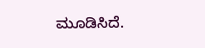ಮೂಡಿಸಿದೆ.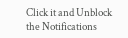Click it and Unblock the Notifications